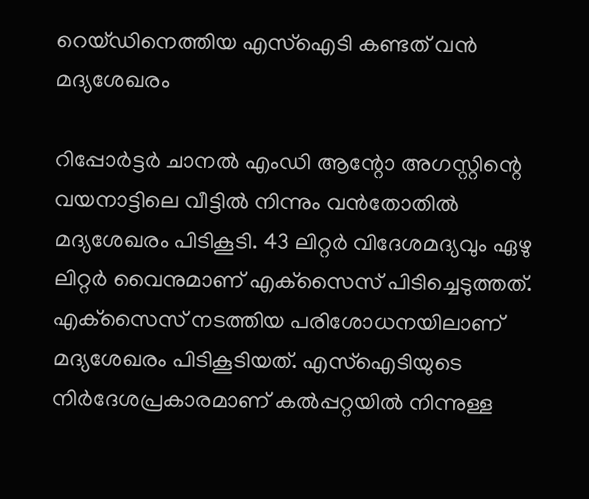റെയ്ഡിനെത്തിയ എസ്ഐടി കണ്ടത് വൻ മദ്യശേഖരം

റിപ്പോര്‍ട്ടര്‍ ചാനല്‍ എംഡി ആന്റോ അഗസ്റ്റിന്റെ വയനാട്ടിലെ വീട്ടില്‍ നിന്നും വന്‍തോതില്‍ മദ്യശേഖരം പിടികൂടി. 43 ലിറ്റര്‍ വിദേശമദ്യവും ഏഴു ലിറ്റര്‍ വൈനുമാണ് എക്‌സൈസ് പിടിച്ചെടുത്തത്. എക്‌സൈസ് നടത്തിയ പരിശോധനയിലാണ് മദ്യശേഖരം പിടികൂടിയത്. എസ്‌ഐടിയുടെ നിര്‍ദേശപ്രകാരമാണ് കല്‍പ്പറ്റയില്‍ നിന്നുള്ള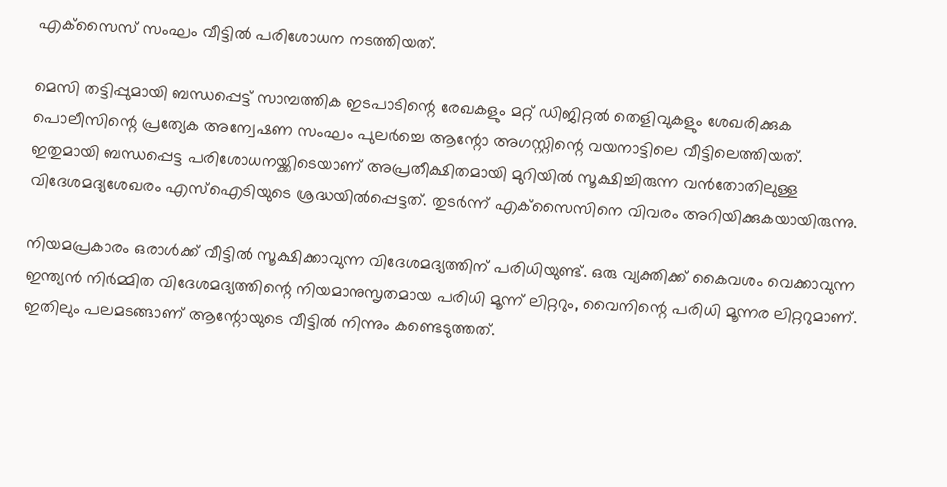എക്‌സൈസ് സംഘം വീട്ടില്‍ പരിശോധന നടത്തിയത്.

മെസി തട്ടിപ്പുമായി ബന്ധപ്പെട്ട് സാമ്പത്തിക ഇടപാടിന്റെ രേഖകളും മറ്റ് ഡിജിറ്റല്‍ തെളിവുകളും ശേഖരിക്കുക പൊലീസിന്റെ പ്രത്യേക അന്വേഷണ സംഘം പുലര്‍ച്ചെ ആന്റോ അഗസ്റ്റിന്റെ വയനാട്ടിലെ വീട്ടിലെത്തിയത്. ഇതുമായി ബന്ധപ്പെട്ട പരിശോധനയ്ക്കിടെയാണ് അപ്രതീക്ഷിതമായി മുറിയില്‍ സൂക്ഷിച്ചിരുന്ന വന്‍തോതിലുള്ള വിദേശമദ്യശേഖരം എസ്‌ഐടിയുടെ ശ്രദ്ധയില്‍പ്പെട്ടത്. തുടര്‍ന്ന് എക്‌സൈസിനെ വിവരം അറിയിക്കുകയായിരുന്നു.

നിയമപ്രകാരം ഒരാള്‍ക്ക് വീട്ടില്‍ സൂക്ഷിക്കാവുന്ന വിദേശമദ്യത്തിന് പരിധിയുണ്ട്. ഒരു വ്യക്തിക്ക് കൈവശം വെക്കാവുന്ന ഇന്ത്യൻ നിർമ്മിത വിദേശമദ്യത്തിന്റെ നിയമാനുസൃതമായ പരിധി മൂന്ന് ലിറ്ററും, വൈനിന്റെ പരിധി മൂന്നര ലിറ്ററുമാണ്. ഇതിലും പലമടങ്ങാണ് ആന്റോയുടെ വീട്ടില്‍ നിന്നും കണ്ടെടുത്തത്.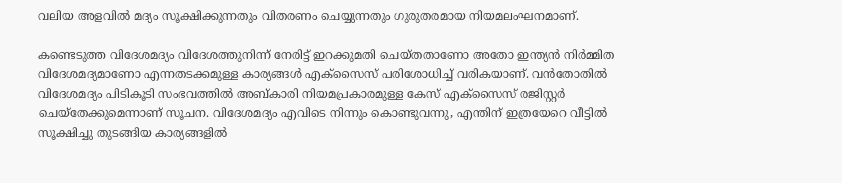വലിയ അളവിൽ മദ്യം സൂക്ഷിക്കുന്നതും വിതരണം ചെയ്യുന്നതും ഗുരുതരമായ നിയമലംഘനമാണ്.

കണ്ടെടുത്ത വിദേശമദ്യം വിദേശത്തുനിന്ന് നേരിട്ട് ഇറക്കുമതി ചെയ്തതാണോ അതോ ഇന്ത്യൻ നിർമ്മിത വിദേശമദ്യമാണോ എന്നതടക്കമുള്ള കാര്യങ്ങൾ എക്സൈസ് പരിശോധിച്ച് വരികയാണ്. വന്‍തോതില്‍ വിദേശമദ്യം പിടികൂടി സംഭവത്തില്‍ അബ്കാരി നിയമപ്രകാരമുള്ള കേസ് എക്‌സൈസ് രജിസ്റ്റര്‍ ചെയ്‌തേക്കുമെന്നാണ് സൂചന. വിദേശമദ്യം എവിടെ നിന്നും കൊണ്ടുവന്നു, എന്തിന് ഇത്രയേറെ വീട്ടില്‍ സൂക്ഷിച്ചു തുടങ്ങിയ കാര്യങ്ങളില്‍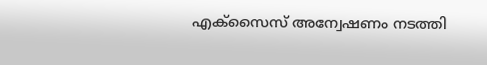എക്‌സൈസ് അന്വേഷണം നടത്തി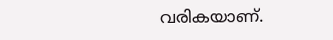വരികയാണ്.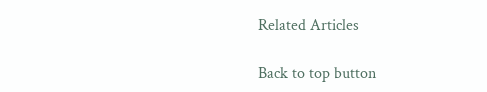Related Articles

Back to top button